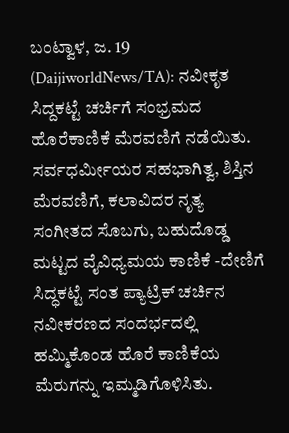ಬಂಟ್ವಾಳ, ಜ. 19 (DaijiworldNews/TA): ನವೀಕೃತ ಸಿದ್ದಕಟ್ಟೆ ಚರ್ಚಿಗೆ ಸಂಭ್ರಮದ ಹೊರೆಕಾಣಿಕೆ ಮೆರವಣಿಗೆ ನಡೆಯಿತು. ಸರ್ವಧರ್ಮೀಯರ ಸಹಭಾಗಿತ್ವ, ಶಿಸ್ತಿನ ಮೆರವಣಿಗೆ, ಕಲಾವಿದರ ನೃತ್ಯ ಸಂಗೀತದ ಸೊಬಗು, ಬಹುದೊಡ್ಡ ಮಟ್ಟದ ವೈವಿಧ್ಯಮಯ ಕಾಣಿಕೆ -ದೇಣಿಗೆ ಸಿದ್ಧಕಟ್ಟೆ ಸಂತ ಪ್ಯಾಟ್ರಿಕ್ ಚರ್ಚಿನ ನವೀಕರಣದ ಸಂದರ್ಭದಲ್ಲಿ ಹಮ್ಮಿಕೊಂಡ ಹೊರೆ ಕಾಣಿಕೆಯ ಮೆರುಗನ್ನು ಇಮ್ಮಡಿಗೊಳಿಸಿತು.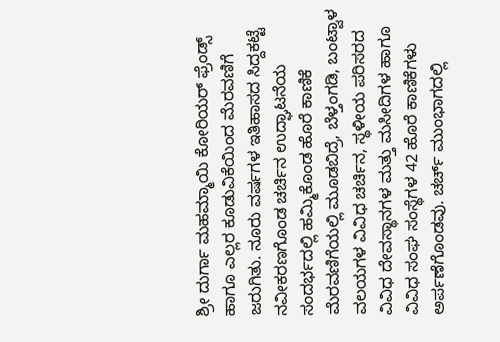ಶ್ರೀ ದುರ್ಗಾ ಮಹಮ್ಮಾಯಿ ಕೋರಿಯರ್ ಫ್ರೆಂಡ್ಸ್ ಹಾಗೂ ಎಲ್ಲರ ಕೂಡುವಿಕೆಯಿಂದ ಮೆರವಣಿಗೆ ಜರುಗಿತು. ನೂರು ವರ್ಷಗಳ ಇತಿಹಾಸದ ಸಿದ್ದಕಟ್ಟೆ ನವೀಕರಣಗೊಂಡ ಚರ್ಚಿನ ಉದ್ಘಾಟನೆಯ ಸಂದರ್ಭದಲ್ಲಿ ಹಮ್ಮಿಕೊಂಡ ಹೊರೆ ಕಾಣಿಕೆ ಮೆರವಣಿಗೆಯಲ್ಲಿ ಮೂಡಬಿದ್ರೆ, ಬೆಳ್ತಂಗಡಿ, ಬಂಟ್ವಾಳ ವಲಯಗಳ ವಿವಿಧ ಚರ್ಚಿನ, ಸ್ಥಳೀಯ ಪರಿಸರದ ವಿವಿಧ ದೇವಸ್ಥಾನಗಳ ಮತ್ತು ಮಸೀದಿಗಳ ಹಾಗೂ ವಿವಿಧ ಸಂಘ ಸಂಸ್ಥೆಗಳ 42 ಹೊರೆ ಕಾಣಿಕೆಗಳು ಅರ್ಪಣೆಗೊಂಡವು. ಚರ್ಚ್ ಮುಂಭಾಗದಲ್ಲಿ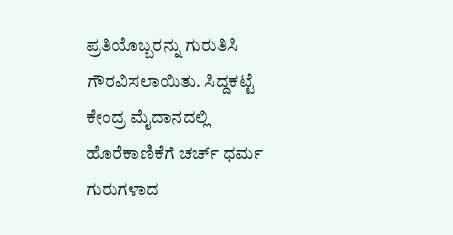ಪ್ರತಿಯೊಬ್ಬರನ್ನು ಗುರುತಿಸಿ ಗೌರವಿಸಲಾಯಿತು. ಸಿದ್ದಕಟ್ಟೆ ಕೇಂದ್ರ ಮೈದಾನದಲ್ಲಿ ಹೊರೆಕಾಣಿಕೆಗೆ ಚರ್ಚ್ ಧರ್ಮ ಗುರುಗಳಾದ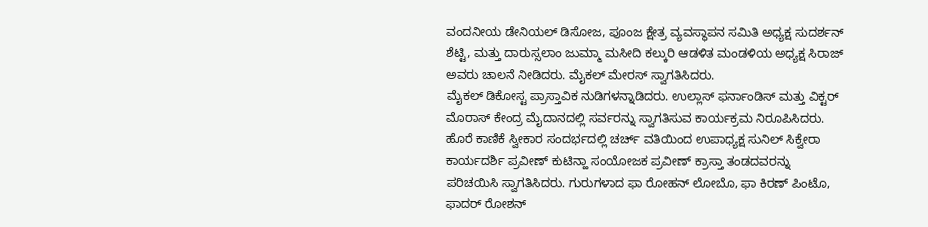ವಂದನೀಯ ಡೇನಿಯಲ್ ಡಿಸೋಜ, ಪೂಂಜ ಕ್ಷೇತ್ರ ವ್ಯವಸ್ಥಾಪನ ಸಮಿತಿ ಅಧ್ಯಕ್ಷ ಸುದರ್ಶನ್ ಶೆಟ್ಟಿ, ಮತ್ತು ದಾರುಸ್ಸಲಾಂ ಜುಮ್ಮಾ ಮಸೀದಿ ಕಲ್ಕುರಿ ಆಡಳಿತ ಮಂಡಳಿಯ ಅಧ್ಯಕ್ಷ ಸಿರಾಜ್ ಅವರು ಚಾಲನೆ ನೀಡಿದರು. ಮೈಕಲ್ ಮೇರಸ್ ಸ್ವಾಗತಿಸಿದರು.
ಮೈಕಲ್ ಡಿಕೋಸ್ಟ ಪ್ರಾಸ್ತಾವಿಕ ನುಡಿಗಳನ್ನಾಡಿದರು. ಉಲ್ಲಾಸ್ ಫರ್ನಾಂಡಿಸ್ ಮತ್ತು ವಿಕ್ಟರ್ ಮೊರಾಸ್ ಕೇಂದ್ರ ಮೈದಾನದಲ್ಲಿ ಸರ್ವರನ್ನು ಸ್ವಾಗತಿಸುವ ಕಾರ್ಯಕ್ರಮ ನಿರೂಪಿಸಿದರು. ಹೊರೆ ಕಾಣಿಕೆ ಸ್ವೀಕಾರ ಸಂದರ್ಭದಲ್ಲಿ ಚರ್ಚ್ ವತಿಯಿಂದ ಉಪಾಧ್ಯಕ್ಷ ಸುನಿಲ್ ಸಿಕ್ವೇರಾ ಕಾರ್ಯದರ್ಶಿ ಪ್ರವೀಣ್ ಕುಟಿನ್ಹಾ ಸಂಯೋಜಕ ಪ್ರವೀಣ್ ಕ್ರಾಸ್ತಾ ತಂಡದವರನ್ನು ಪರಿಚಯಿಸಿ ಸ್ವಾಗತಿಸಿದರು. ಗುರುಗಳಾದ ಫಾ ರೋಹನ್ ಲೋಬೊ, ಫಾ ಕಿರಣ್ ಪಿಂಟೊ, ಫಾದರ್ ರೋಶನ್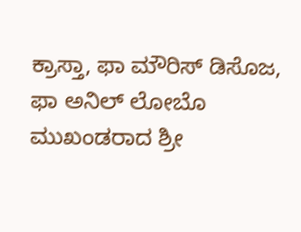ಕ್ರಾಸ್ತಾ, ಫಾ ಮೌರಿಸ್ ಡಿಸೊಜ, ಫಾ ಅನಿಲ್ ಲೋಬೊ ಮುಖಂಡರಾದ ಶ್ರೀ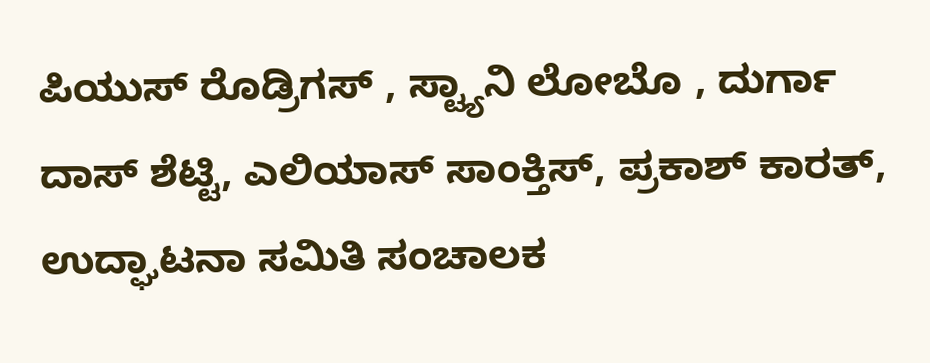ಪಿಯುಸ್ ರೊಡ್ರಿಗಸ್ , ಸ್ಟ್ಯಾನಿ ಲೋಬೊ , ದುರ್ಗಾ ದಾಸ್ ಶೆಟ್ಟಿ, ಎಲಿಯಾಸ್ ಸಾಂಕ್ತಿಸ್, ಪ್ರಕಾಶ್ ಕಾರತ್, ಉದ್ಘಾಟನಾ ಸಮಿತಿ ಸಂಚಾಲಕ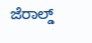ಜೆರಾಲ್ಡ್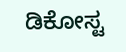ಡಿಕೋಸ್ಟ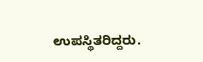ಉಪಸ್ಥಿತರಿದ್ದರು.